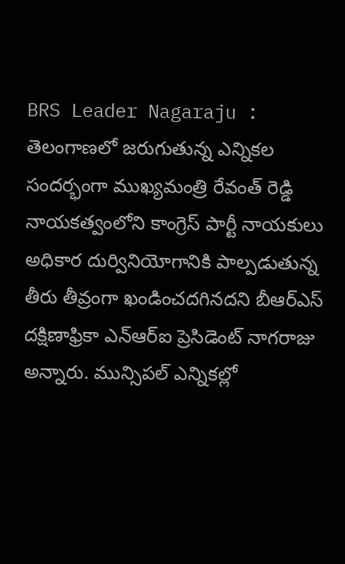BRS Leader Nagaraju : తెలంగాణలో జరుగుతున్న ఎన్నికల సందర్భంగా ముఖ్యమంత్రి రేవంత్ రెడ్డి నాయకత్వంలోని కాంగ్రెస్ పార్టీ నాయకులు అధికార దుర్వినియోగానికి పాల్పడుతున్న తీరు తీవ్రంగా ఖండించదగినదని బీఆర్ఎస్ దక్షిణాఫ్రికా ఎన్ఆర్ఐ ప్రెసిడెంట్ నాగరాజు అన్నారు. మున్సిపల్ ఎన్నికల్లో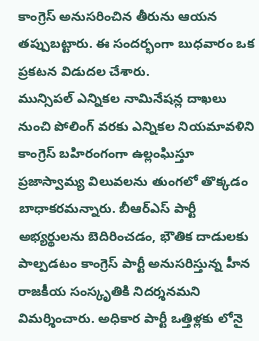కాంగ్రెస్ అనుసరించిన తీరును ఆయన తప్పుబట్టారు. ఈ సందర్భంగా బుధవారం ఒక ప్రకటన విడుదల చేశారు.
మున్సిపల్ ఎన్నికల నామినేషన్ల దాఖలు నుంచి పోలింగ్ వరకు ఎన్నికల నియమావళిని కాంగ్రెస్ బహిరంగంగా ఉల్లంఘిస్తూ ప్రజాస్వామ్య విలువలను తుంగలో తొక్కడం బాధాకరమన్నారు. బీఆర్ఎస్ పార్టీ అభ్యర్థులను బెదిరించడం, భౌతిక దాడులకు పాల్పడటం కాంగ్రెస్ పార్టీ అనుసరిస్తున్న హీన రాజకీయ సంస్కృతికి నిదర్శనమని విమర్శించారు. అధికార పార్టీ ఒత్తిళ్లకు లోనై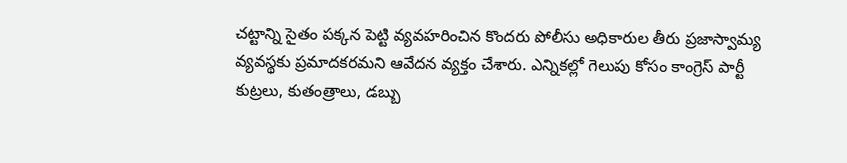చట్టాన్ని సైతం పక్కన పెట్టి వ్యవహరించిన కొందరు పోలీసు అధికారుల తీరు ప్రజాస్వామ్య వ్యవస్థకు ప్రమాదకరమని ఆవేదన వ్యక్తం చేశారు. ఎన్నికల్లో గెలుపు కోసం కాంగ్రెస్ పార్టీ కుట్రలు, కుతంత్రాలు, డబ్బు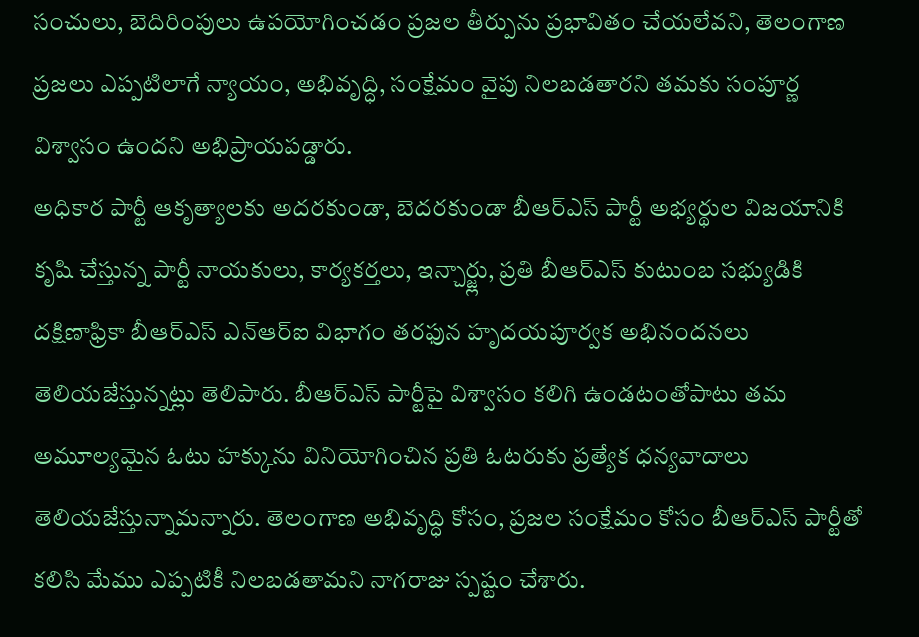సంచులు, బెదిరింపులు ఉపయోగించడం ప్రజల తీర్పును ప్రభావితం చేయలేవని, తెలంగాణ ప్రజలు ఎప్పటిలాగే న్యాయం, అభివృద్ధి, సంక్షేమం వైపు నిలబడతారని తమకు సంపూర్ణ విశ్వాసం ఉందని అభిప్రాయపడ్డారు.
అధికార పార్టీ ఆకృత్యాలకు అదరకుండా, బెదరకుండా బీఆర్ఎస్ పార్టీ అభ్యర్థుల విజయానికి కృషి చేస్తున్న పార్టీ నాయకులు, కార్యకర్తలు, ఇన్చార్జ్లు, ప్రతి బీఆర్ఎస్ కుటుంబ సభ్యుడికి దక్షిణాఫ్రికా బీఆర్ఎస్ ఎన్ఆర్ఐ విభాగం తరఫున హృదయపూర్వక అభినందనలు తెలియజేస్తున్నట్లు తెలిపారు. బీఆర్ఎస్ పార్టీపై విశ్వాసం కలిగి ఉండటంతోపాటు తమ అమూల్యమైన ఓటు హక్కును వినియోగించిన ప్రతి ఓటరుకు ప్రత్యేక ధన్యవాదాలు తెలియజేస్తున్నామన్నారు. తెలంగాణ అభివృద్ధి కోసం, ప్రజల సంక్షేమం కోసం బీఆర్ఎస్ పార్టీతో కలిసి మేము ఎప్పటికీ నిలబడతామని నాగరాజు స్పష్టం చేశారు.